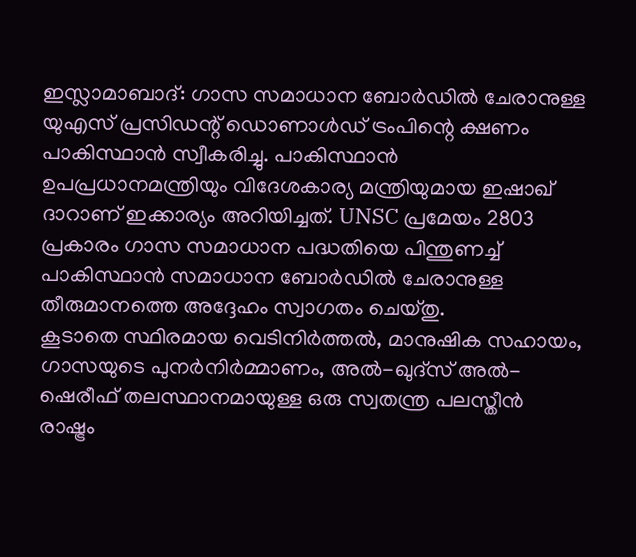ഇസ്ലാമാബാദ്: ഗാസ സമാധാന ബോർഡിൽ ചേരാനുള്ള യുഎസ് പ്രസിഡന്റ് ഡൊണാൾഡ് ട്രംപിന്റെ ക്ഷണം പാകിസ്ഥാൻ സ്വീകരിച്ചു. പാകിസ്ഥാൻ ഉപപ്രധാനമന്ത്രിയും വിദേശകാര്യ മന്ത്രിയുമായ ഇഷാഖ് ദാറാണ് ഇക്കാര്യം അറിയിച്ചത്. UNSC പ്രമേയം 2803 പ്രകാരം ഗാസ സമാധാന പദ്ധതിയെ പിന്തുണച്ച് പാകിസ്ഥാൻ സമാധാന ബോർഡിൽ ചേരാനുള്ള തീരുമാനത്തെ അദ്ദേഹം സ്വാഗതം ചെയ്തു.
കൂടാതെ സ്ഥിരമായ വെടിനിർത്തൽ, മാനുഷിക സഹായം, ഗാസയുടെ പുനർനിർമ്മാണം, അൽ-ഖുദ്സ് അൽ-ഷെരീഫ് തലസ്ഥാനമായുള്ള ഒരു സ്വതന്ത്ര പലസ്തീൻ രാഷ്ട്രം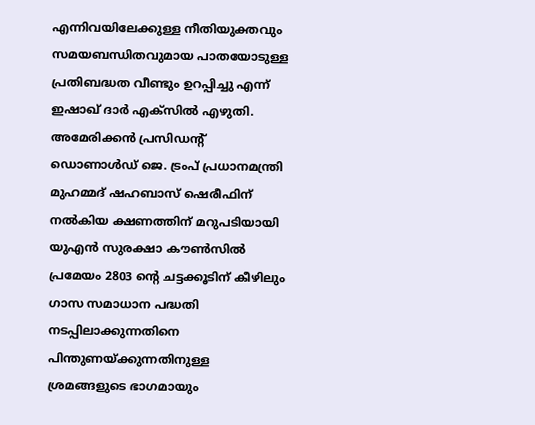എന്നിവയിലേക്കുള്ള നീതിയുക്തവും സമയബന്ധിതവുമായ പാതയോടുള്ള പ്രതിബദ്ധത വീണ്ടും ഉറപ്പിച്ചു എന്ന് ഇഷാഖ് ദാർ എക്സിൽ എഴുതി.
അമേരിക്കൻ പ്രസിഡന്റ് ഡൊണാൾഡ് ജെ. ട്രംപ് പ്രധാനമന്ത്രി മുഹമ്മദ് ഷഹബാസ് ഷെരീഫിന് നൽകിയ ക്ഷണത്തിന് മറുപടിയായി യുഎൻ സുരക്ഷാ കൗൺസിൽ പ്രമേയം 2803 ന്റെ ചട്ടക്കൂടിന് കീഴിലും ഗാസ സമാധാന പദ്ധതി നടപ്പിലാക്കുന്നതിനെ പിന്തുണയ്ക്കുന്നതിനുള്ള ശ്രമങ്ങളുടെ ഭാഗമായും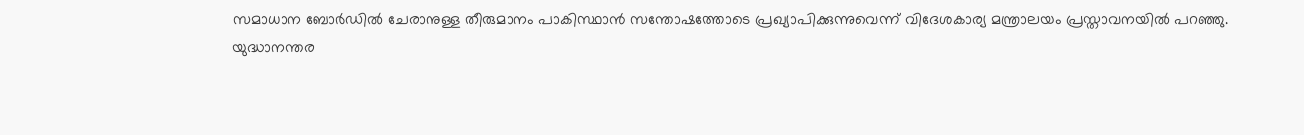സമാധാന ബോർഡിൽ ചേരാനുള്ള തീരുമാനം പാകിസ്ഥാൻ സന്തോഷത്തോടെ പ്രഖ്യാപിക്കുന്നുവെന്ന് വിദേശകാര്യ മന്ത്രാലയം പ്രസ്താവനയിൽ പറഞ്ഞു.
യുദ്ധാനന്തര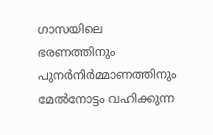ഗാസയിലെ ഭരണത്തിനും പുനർനിർമ്മാണത്തിനും മേൽനോട്ടം വഹിക്കുന്ന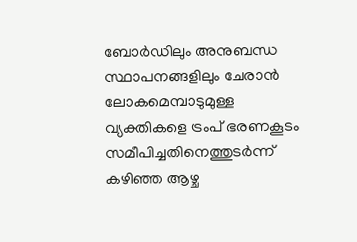ബോർഡിലും അനുബന്ധ സ്ഥാപനങ്ങളിലും ചേരാൻ ലോകമെമ്പാടുമുള്ള വ്യക്തികളെ ട്രംപ് ഭരണകൂടം സമീപിച്ചതിനെത്തുടർന്ന് കഴിഞ്ഞ ആഴ്ച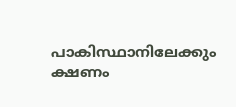പാകിസ്ഥാനിലേക്കും ക്ഷണം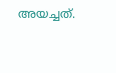അയച്ചത്.